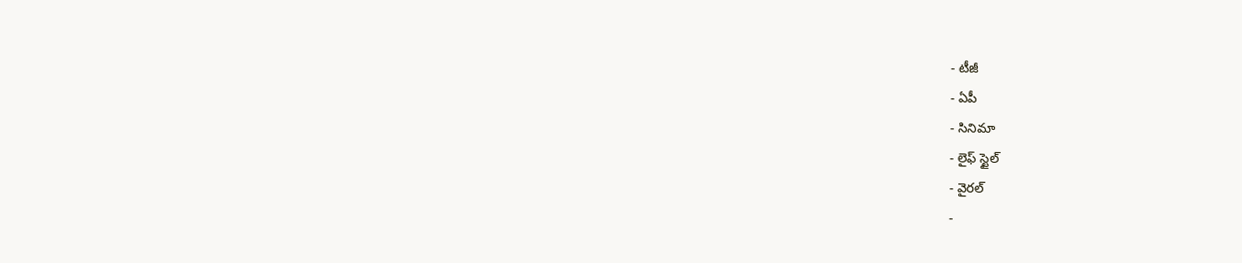- టీజీ
- ఏపీ
- సినిమా
- లైఫ్ స్టైల్
- వైరల్
-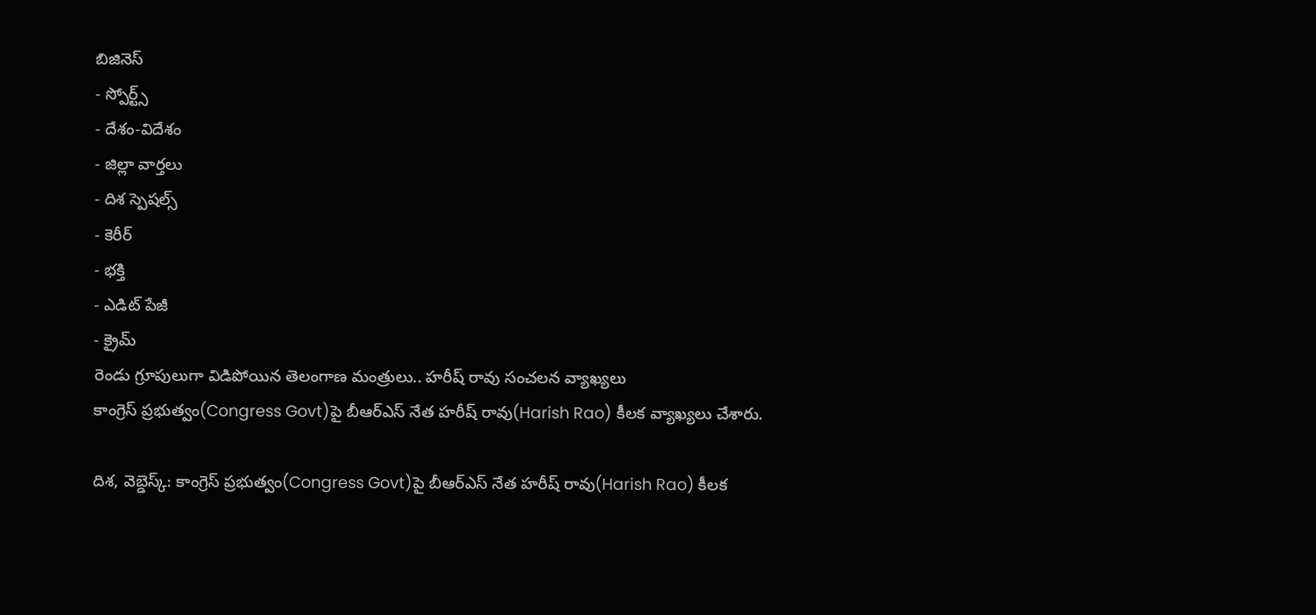బిజినెస్
- స్పోర్ట్స్
- దేశం-విదేశం
- జిల్లా వార్తలు
- దిశ స్పెషల్స్
- కెరీర్
- భక్తి
- ఎడిట్ పేజీ
- క్రైమ్
రెండు గ్రూపులుగా విడిపోయిన తెలంగాణ మంత్రులు.. హరీష్ రావు సంచలన వ్యాఖ్యలు
కాంగ్రెస్ ప్రభుత్వం(Congress Govt)పై బీఆర్ఎస్ నేత హరీష్ రావు(Harish Rao) కీలక వ్యాఖ్యలు చేశారు.

దిశ, వెబ్డెస్క్: కాంగ్రెస్ ప్రభుత్వం(Congress Govt)పై బీఆర్ఎస్ నేత హరీష్ రావు(Harish Rao) కీలక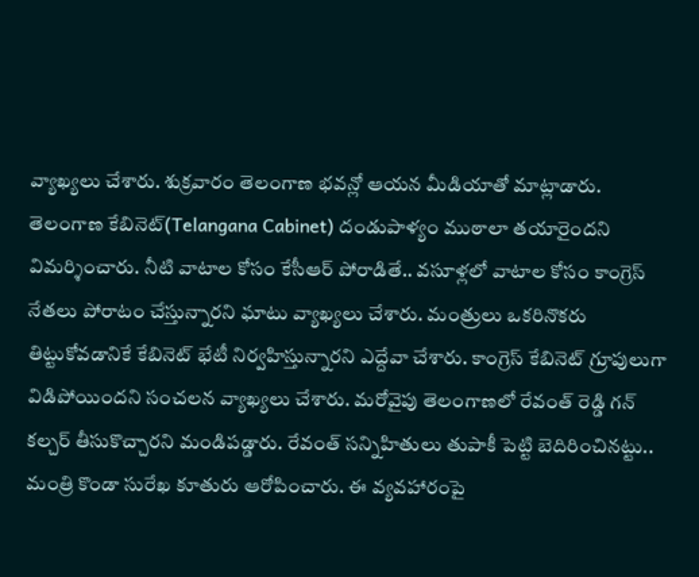వ్యాఖ్యలు చేశారు. శుక్రవారం తెలంగాణ భవన్లో ఆయన మీడియాతో మాట్లాడారు. తెలంగాణ కేబినెట్(Telangana Cabinet) దండుపాళ్యం ముఠాలా తయారైందని విమర్శించారు. నీటి వాటాల కోసం కేసీఆర్ పోరాడితే.. వసూళ్లలో వాటాల కోసం కాంగ్రెస్ నేతలు పోరాటం చేస్తున్నారని ఘాటు వ్యాఖ్యలు చేశారు. మంత్రులు ఒకరినొకరు తిట్టుకోవడానికే కేబినెట్ భేటీ నిర్వహిస్తున్నారని ఎద్దేవా చేశారు. కాంగ్రెస్ కేబినెట్ గ్రూపులుగా విడిపోయిందని సంచలన వ్యాఖ్యలు చేశారు. మరోవైపు తెలంగాణలో రేవంత్ రెడ్డి గన్ కల్చర్ తీసుకొచ్చారని మండిపడ్డారు. రేవంత్ సన్నిహితులు తుపాకీ పెట్టి బెదిరించినట్టు.. మంత్రి కొండా సురేఖ కూతురు ఆరోపించారు. ఈ వ్యవహారంపై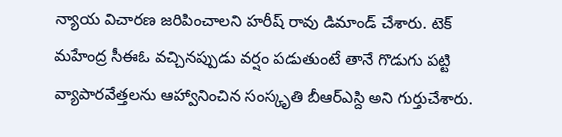న్యాయ విచారణ జరిపించాలని హరీష్ రావు డిమాండ్ చేశారు. టెక్ మహేంద్ర సీఈఓ వచ్చినప్పుడు వర్షం పడుతుంటే తానే గొడుగు పట్టి వ్యాపారవేత్తలను ఆహ్వానించిన సంస్కృతి బీఆర్ఎస్ది అని గుర్తుచేశారు.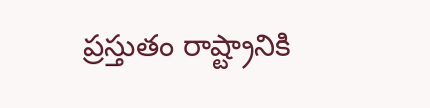ప్రస్తుతం రాష్ట్రానికి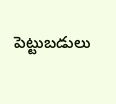పెట్టుబడులు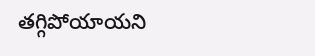తగ్గిపోయాయని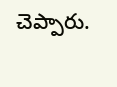చెప్పారు.